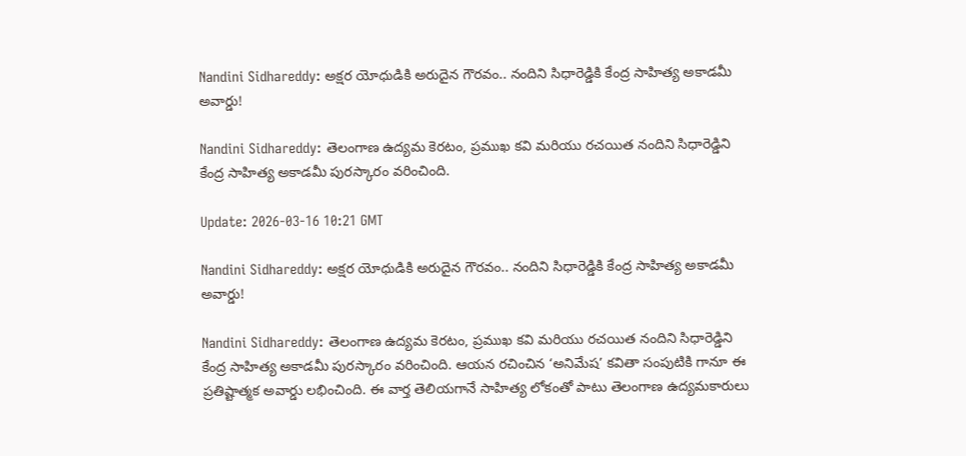Nandini Sidhareddy: అక్షర యోధుడికి అరుదైన గౌరవం.. నందిని సిధారెడ్డికి కేంద్ర సాహిత్య అకాడమీ అవార్డు!

Nandini Sidhareddy: తెలంగాణ ఉద్యమ కెరటం, ప్రముఖ కవి మరియు రచయిత నందిని సిధారెడ్డిని కేంద్ర సాహిత్య అకాడమీ పురస్కారం వరించింది.

Update: 2026-03-16 10:21 GMT

Nandini Sidhareddy: అక్షర యోధుడికి అరుదైన గౌరవం.. నందిని సిధారెడ్డికి కేంద్ర సాహిత్య అకాడమీ అవార్డు!

Nandini Sidhareddy: తెలంగాణ ఉద్యమ కెరటం, ప్రముఖ కవి మరియు రచయిత నందిని సిధారెడ్డిని కేంద్ర సాహిత్య అకాడమీ పురస్కారం వరించింది. ఆయన రచించిన ‘అనిమేష’ కవితా సంపుటికి గానూ ఈ ప్రతిష్టాత్మక అవార్డు లభించింది. ఈ వార్త తెలియగానే సాహిత్య లోకంతో పాటు తెలంగాణ ఉద్యమకారులు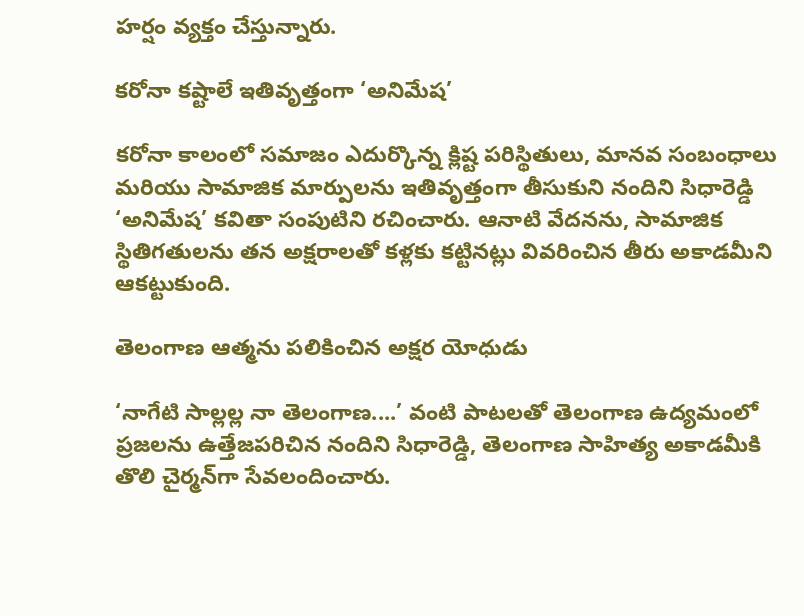హర్షం వ్యక్తం చేస్తున్నారు.

కరోనా కష్టాలే ఇతివృత్తంగా ‘అనిమేష’

కరోనా కాలంలో సమాజం ఎదుర్కొన్న క్లిష్ట పరిస్థితులు, మానవ సంబంధాలు మరియు సామాజిక మార్పులను ఇతివృత్తంగా తీసుకుని నందిని సిధారెడ్డి ‘అనిమేష’ కవితా సంపుటిని రచించారు. ఆనాటి వేదనను, సామాజిక స్థితిగతులను తన అక్షరాలతో కళ్లకు కట్టినట్లు వివరించిన తీరు అకాడమీని ఆకట్టుకుంది.

తెలంగాణ ఆత్మను పలికించిన అక్షర యోధుడు

‘నాగేటి సాల్లల్ల నా తెలంగాణ....’ వంటి పాటలతో తెలంగాణ ఉద్యమంలో ప్రజలను ఉత్తేజపరిచిన నందిని సిధారెడ్డి, తెలంగాణ సాహిత్య అకాడమీకి తొలి చైర్మన్‌గా సేవలందించారు.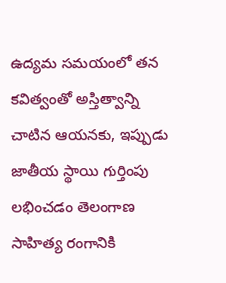ఉద్యమ సమయంలో తన కవిత్వంతో అస్తిత్వాన్ని చాటిన ఆయనకు, ఇప్పుడు జాతీయ స్థాయి గుర్తింపు లభించడం తెలంగాణ సాహిత్య రంగానికి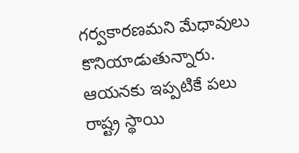గర్వకారణమని మేధావులు కొనియాడుతున్నారు. ఆయనకు ఇప్పటికే పలు రాష్ట్ర స్థాయి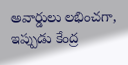అవార్డులు లభించగా, ఇప్పుడు కేంద్ర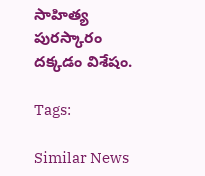సాహిత్య పురస్కారం దక్కడం విశేషం.

Tags:

Similar News